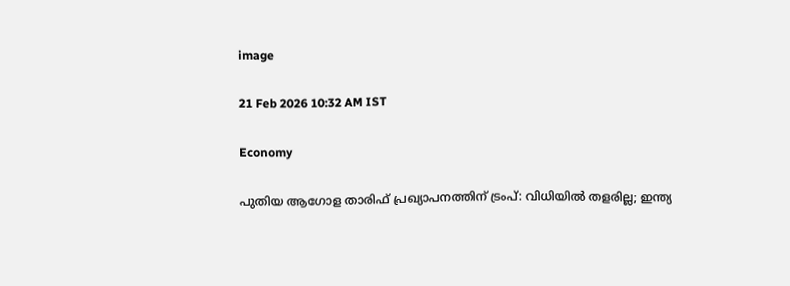image

21 Feb 2026 10:32 AM IST

Economy

പുതിയ ആഗോള താരിഫ് പ്രഖ്യാപനത്തിന് ട്രംപ്: വിധിയിൽ തളരില്ല; ഇന്ത്യ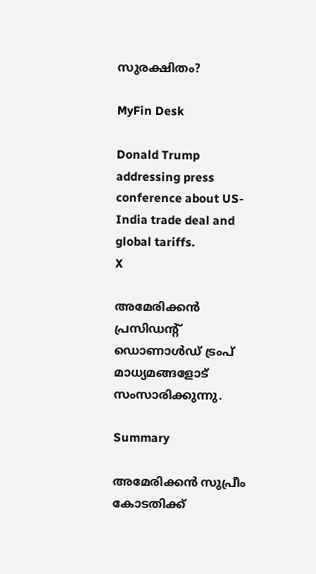സുരക്ഷിതം?

MyFin Desk

Donald Trump addressing press conference about US-India trade deal and global tariffs.
X

അമേരിക്കൻ പ്രസിഡന്റ് ഡൊണാൾഡ് ട്രംപ് മാധ്യമങ്ങളോട് സംസാരിക്കുന്നു.

Summary

അമേരിക്കൻ സുപ്രീം കോടതിക്ക്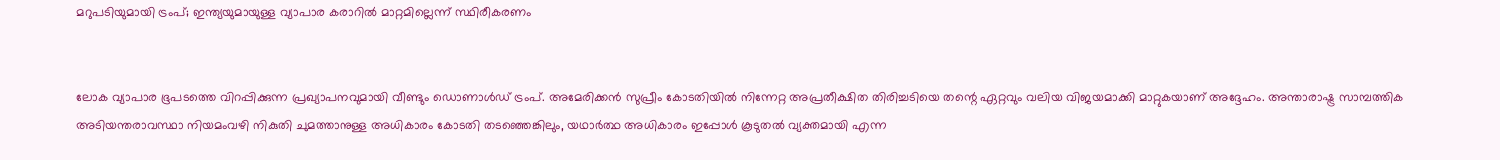മറുപടിയുമായി ട്രംപ്; ഇന്ത്യയുമായുള്ള വ്യാപാര കരാറിൽ മാറ്റമില്ലെന്ന് സ്ഥിരീകരണം


ലോക വ്യാപാര ഭൂപടത്തെ വിറപ്പിക്കുന്ന പ്രഖ്യാപനവുമായി വീണ്ടും ഡൊണാള്‍ഡ് ട്രംപ്. അമേരിക്കന്‍ സുപ്രീം കോടതിയില്‍ നിന്നേറ്റ അപ്രതീക്ഷിത തിരിച്ചടിയെ തന്റെ ഏറ്റവും വലിയ വിജയമാക്കി മാറ്റുകയാണ് അദ്ദേഹം. അന്താരാഷ്ട്ര സാമ്പത്തിക അടിയന്തരാവസ്ഥാ നിയമംവഴി നികുതി ചുമത്താനുള്ള അധികാരം കോടതി തടഞ്ഞെങ്കിലും, യഥാര്‍ത്ഥ അധികാരം ഇപ്പോള്‍ കൂടുതല്‍ വ്യക്തമായി എന്ന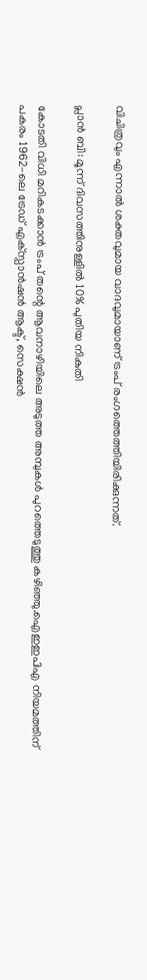വിചിത്രവും എന്നാല്‍ ശക്തവുമായ വാദവുമായാണ് ട്രംപ് രംഗത്തെത്തിയിരിക്കുന്നത്.

പ്ലാന്‍ ബി: മൂന്ന് ദിവസത്തിനുള്ളില്‍ 10% പുതിയ നികുതി

കോടതി വിധി മറികടക്കാന്‍ ട്രംപ് തന്റെ ആവനാഴിയിലെ അടുത്ത അമ്പുകള്‍ പുറത്തെടുത്തു കഴിഞ്ഞു.ഐഇഇപിഎ നിയമത്തിന് പകരം 1962-ലെ ട്രേഡ് എക്‌സ്പാന്‍ഷന്‍ ആക്ട്, സെക്ഷന്‍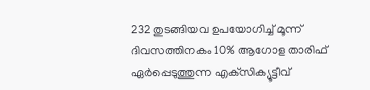232 തുടങ്ങിയവ ഉപയോഗിച്ച് മൂന്ന് ദിവസത്തിനകം 10% ആഗോള താരിഫ് ഏര്‍പ്പെടുത്തുന്ന എക്‌സിക്യൂട്ടീവ്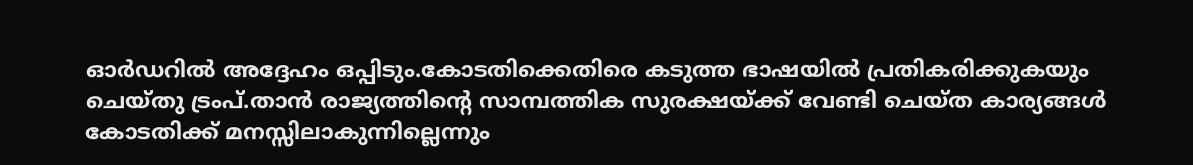ഓര്‍ഡറില്‍ അദ്ദേഹം ഒപ്പിടും.കോടതിക്കെതിരെ കടുത്ത ഭാഷയില്‍ പ്രതികരിക്കുകയും ചെയ്തു ട്രംപ്.താന്‍ രാജ്യത്തിന്റെ സാമ്പത്തിക സുരക്ഷയ്ക്ക് വേണ്ടി ചെയ്ത കാര്യങ്ങള്‍ കോടതിക്ക് മനസ്സിലാകുന്നില്ലെന്നും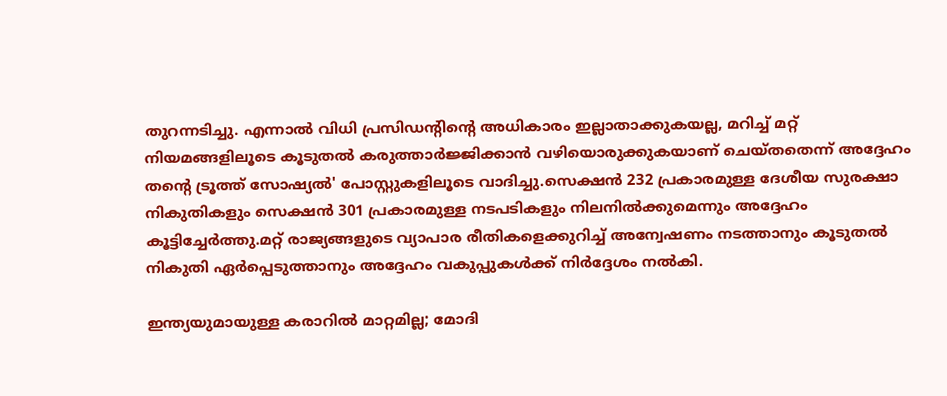തുറന്നടിച്ചു. എന്നാല്‍ വിധി പ്രസിഡന്റിന്റെ അധികാരം ഇല്ലാതാക്കുകയല്ല, മറിച്ച് മറ്റ് നിയമങ്ങളിലൂടെ കൂടുതല്‍ കരുത്താര്‍ജ്ജിക്കാന്‍ വഴിയൊരുക്കുകയാണ് ചെയ്തതെന്ന് അദ്ദേഹം തന്റെ ട്രൂത്ത് സോഷ്യല്‍' പോസ്റ്റുകളിലൂടെ വാദിച്ചു.സെക്ഷന്‍ 232 പ്രകാരമുള്ള ദേശീയ സുരക്ഷാ നികുതികളും സെക്ഷന്‍ 301 പ്രകാരമുള്ള നടപടികളും നിലനില്‍ക്കുമെന്നും അദ്ദേഹം കൂട്ടിച്ചേര്‍ത്തു.മറ്റ് രാജ്യങ്ങളുടെ വ്യാപാര രീതികളെക്കുറിച്ച് അന്വേഷണം നടത്താനും കൂടുതല്‍ നികുതി ഏര്‍പ്പെടുത്താനും അദ്ദേഹം വകുപ്പുകള്‍ക്ക് നിര്‍ദ്ദേശം നല്‍കി.

ഇന്ത്യയുമായുള്ള കരാറിൽ മാറ്റമില്ല; മോദി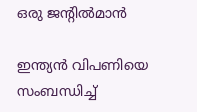ഒരു ജന്റില്‍മാന്‍

ഇന്ത്യന്‍ വിപണിയെ സംബന്ധിച്ച്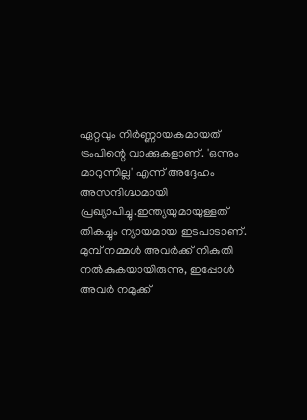ഏറ്റവും നിര്‍ണ്ണായകമായത് ട്രംപിന്റെ വാക്കുകളാണ്. 'ഒന്നും മാറുന്നില്ല' എന്ന് അദ്ദേഹം അസന്ദിഗ്ദ്ധമായി പ്രഖ്യാപിച്ചു.ഇന്ത്യയുമായുള്ളത് തികച്ചും ന്യായമായ ഇടപാടാണ്. മുമ്പ് നമ്മള്‍ അവര്‍ക്ക് നികുതി നല്‍കുകയായിരുന്നു, ഇപ്പോള്‍ അവര്‍ നമുക്ക്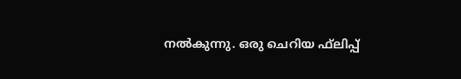നല്‍കുന്നു. ഒരു ചെറിയ ഫ്‌ലിപ്പ്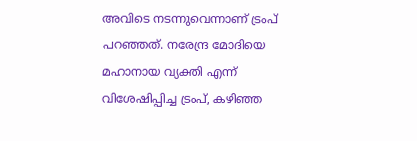അവിടെ നടന്നുവെന്നാണ് ട്രംപ് പറഞ്ഞത്. നരേന്ദ്ര മോദിയെ മഹാനായ വ്യക്തി എന്ന് വിശേഷിപ്പിച്ച ട്രംപ്, കഴിഞ്ഞ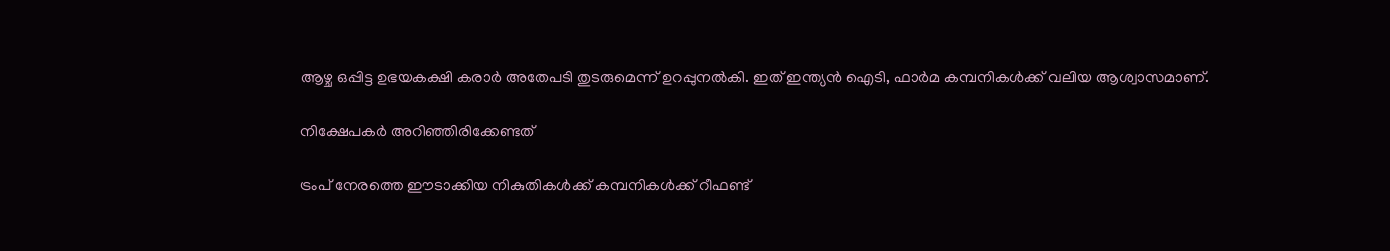ആഴ്ച ഒപ്പിട്ട ഉഭയകക്ഷി കരാര്‍ അതേപടി തുടരുമെന്ന് ഉറപ്പുനല്‍കി. ഇത് ഇന്ത്യന്‍ ഐടി, ഫാര്‍മ കമ്പനികള്‍ക്ക് വലിയ ആശ്വാസമാണ്.

നിക്ഷേപകര്‍ അറിഞ്ഞിരിക്കേണ്ടത്

ട്രംപ് നേരത്തെ ഈടാക്കിയ നികുതികള്‍ക്ക് കമ്പനികള്‍ക്ക് റീഫണ്ട്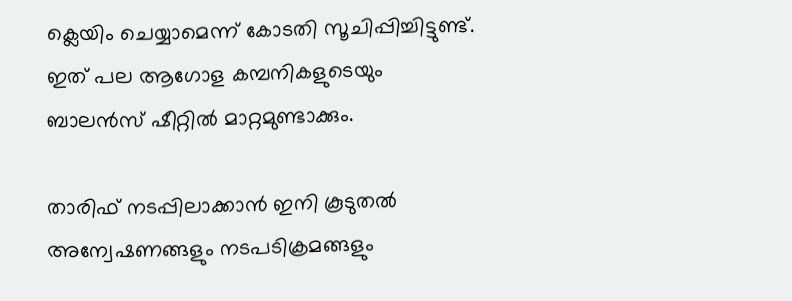ക്ലെയിം ചെയ്യാമെന്ന് കോടതി സൂചിപ്പിച്ചിട്ടുണ്ട്. ഇത് പല ആഗോള കമ്പനികളുടെയും ബാലന്‍സ് ഷീറ്റില്‍ മാറ്റമുണ്ടാക്കും.

താരിഫ് നടപ്പിലാക്കാന്‍ ഇനി കൂടുതല്‍ അന്വേഷണങ്ങളും നടപടിക്രമങ്ങളും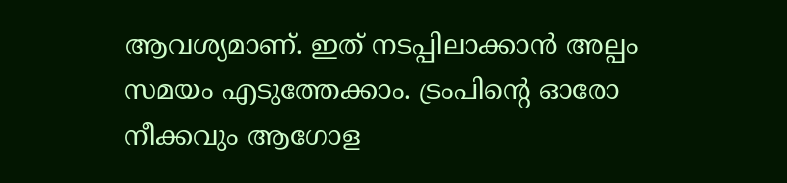ആവശ്യമാണ്. ഇത് നടപ്പിലാക്കാന്‍ അല്പം സമയം എടുത്തേക്കാം. ട്രംപിന്റെ ഓരോ നീക്കവും ആഗോള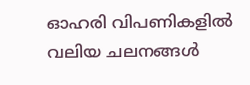ഓഹരി വിപണികളില്‍ വലിയ ചലനങ്ങള്‍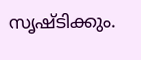സൃഷ്ടിക്കും.